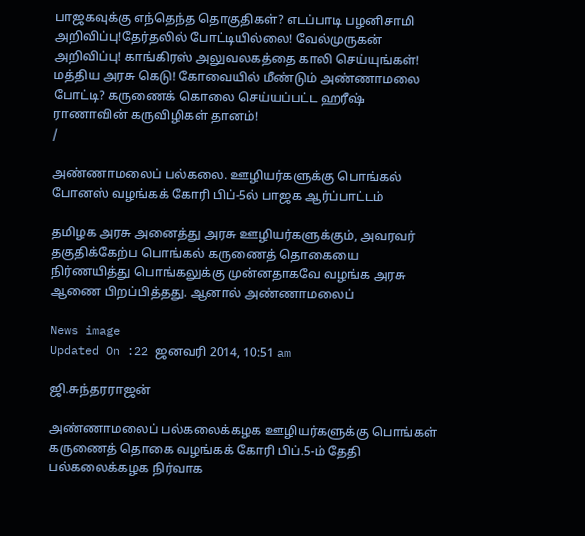பாஜகவுக்கு எந்தெந்த தொகுதிகள்? எடப்பாடி பழனிசாமி அறிவிப்பு!தேர்தலில் போட்டியில்லை! வேல்முருகன் அறிவிப்பு! காங்கிரஸ் அலுவலகத்தை காலி செய்யுங்கள்! மத்திய அரசு கெடு! கோவையில் மீண்டும் அண்ணாமலை போட்டி? கருணைக் கொலை செய்யப்பட்ட ஹரீஷ் ராணாவின் கருவிழிகள் தானம்!
/

அண்ணாமலைப் பல்கலை. ஊழியர்களுக்கு பொங்கல் போனஸ் வழங்கக் கோரி பிப்-5ல் பாஜக ஆர்ப்பாட்டம்

தமிழக அரசு அனைத்து அரசு ஊழியர்களுக்கும், அவரவர் தகுதிக்கேற்ப பொங்கல் கருணைத் தொகையை நிர்ணயித்து பொங்கலுக்கு முன்னதாகவே வழங்க அரசு ஆணை பிறப்பித்தது. ஆனால் அண்ணாமலைப்

News image
Updated On :22 ஜனவரி 2014, 10:51 am

ஜி.சுந்தரராஜன்

அண்ணாமலைப் பல்கலைக்கழக ஊழியர்களுக்கு பொங்கள் கருணைத் தொகை வழங்கக் கோரி பிப்.5-ம் தேதி பல்கலைக்கழக நிர்வாக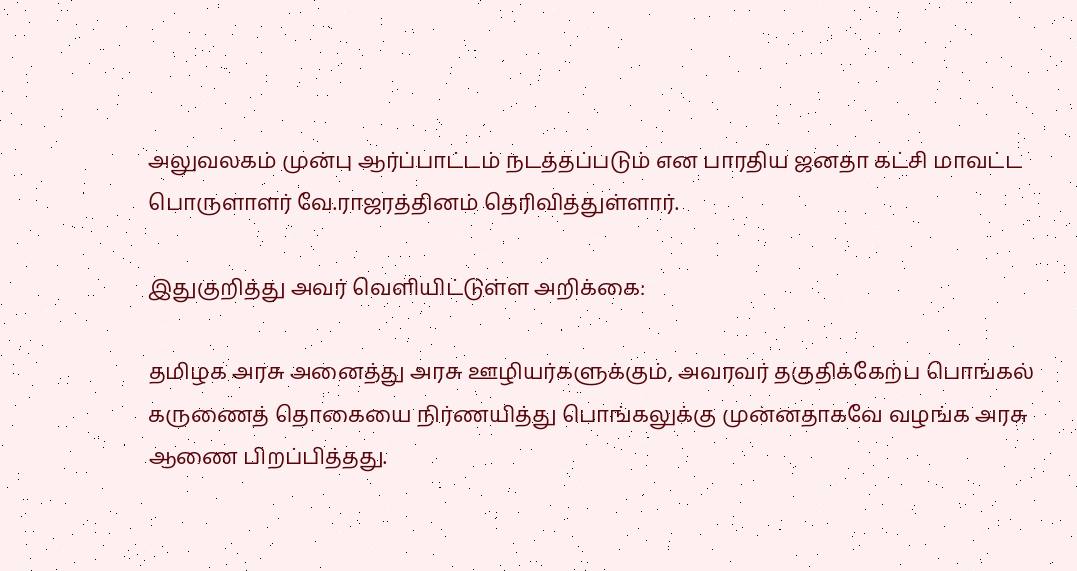அலுவலகம் முன்பு ஆர்ப்பாட்டம் நடத்தப்படும் என பாரதிய ஜனதா கட்சி மாவட்ட பொருளாளர் வே.ராஜரத்தினம் தெரிவித்துள்ளார்.

இதுகுறித்து அவர் வெளியிட்டுள்ள அறிக்கை:

தமிழக அரசு அனைத்து அரசு ஊழியர்களுக்கும், அவரவர் தகுதிக்கேற்ப பொங்கல் கருணைத் தொகையை நிர்ணயித்து பொங்கலுக்கு முன்னதாகவே வழங்க அரசு ஆணை பிறப்பித்தது.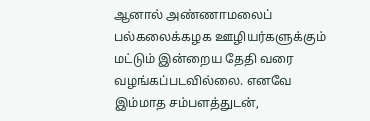ஆனால் அண்ணாமலைப் பல்கலைக்கழக ஊழியர்களுக்கும் மட்டும் இன்றைய தேதி வரை வழங்கப்படவில்லை. எனவே இம்மாத சம்பளத்துடன்,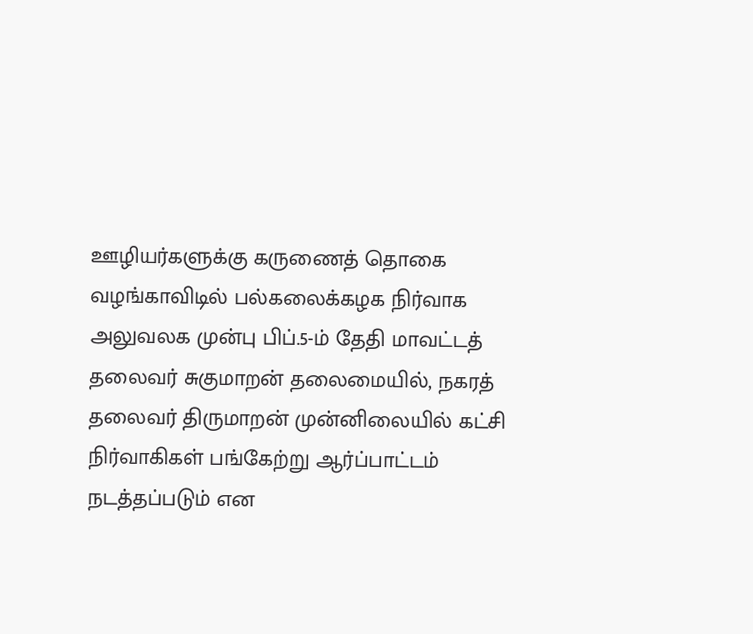ஊழியர்களுக்கு கருணைத் தொகை வழங்காவிடில் பல்கலைக்கழக நிர்வாக அலுவலக முன்பு பிப்.5-ம் தேதி மாவட்டத் தலைவர் சுகுமாறன் தலைமையில், நகரத் தலைவர் திருமாறன் முன்னிலையில் கட்சி நிர்வாகிகள் பங்கேற்று ஆர்ப்பாட்டம் நடத்தப்படும் என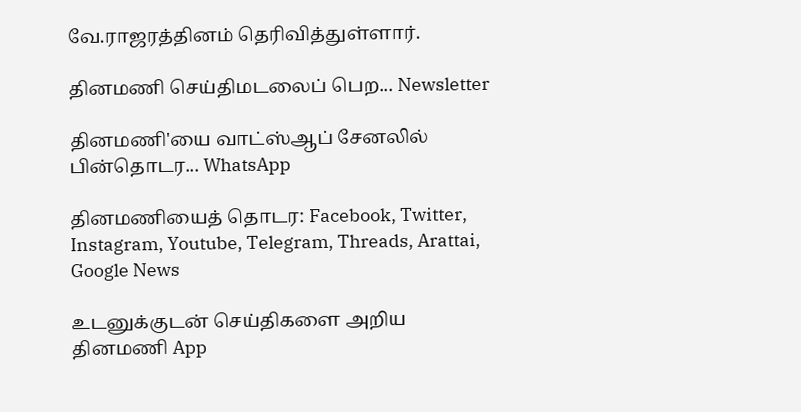வே.ராஜரத்தினம் தெரிவித்துள்ளார்.

தினமணி செய்திமடலைப் பெற... Newsletter

தினமணி'யை வாட்ஸ்ஆப் சேனலில் பின்தொடர... WhatsApp

தினமணியைத் தொடர: Facebook, Twitter, Instagram, Youtube, Telegram, Threads, Arattai, Google News

உடனுக்குடன் செய்திகளை அறிய தினமணி App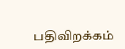பதிவிறக்கம்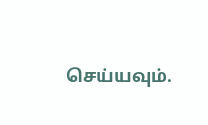செய்யவும்.